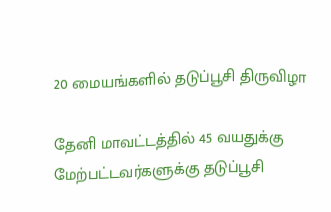20 மையங்களில் தடுப்பூசி திருவிழா

தேனி மாவட்டத்தில் 45 வயதுக்கு மேற்பட்டவர்களுக்கு தடுப்பூசி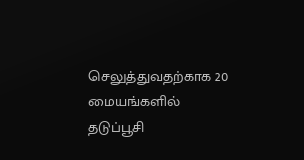செலுத்துவதற்காக 20 மையங்களில் தடுப்பூசி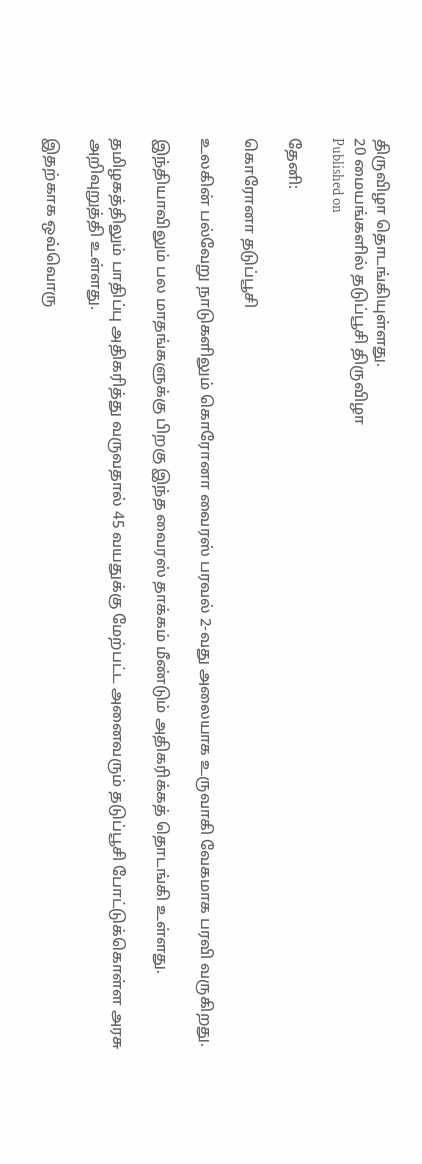திருவிழா தொடங்கியுள்ளது.
20 மையங்களில் தடுப்பூசி திருவிழா
Published on

தேனி:

கொரோனா தடுப்பூசி

உலகின் பல்வேறு நாடுகளிலும் கொரோனா வைரஸ் பரவல் 2-வது அலையாக உருவாகி வேகமாக பரவி வருகிறது.

இந்தியாவிலும் பல மாதங்களுக்கு பிறகு இந்த வைரஸ் தாக்கம் மீண்டும் அதிகரிக்கத் தொடங்கி உள்ளது.

தமிழகத்திலும் பாதிப்பு அதிகரித்து வருவதால் 45 வயதுக்கு மேற்பட்ட அனைவரும் தடுப்பூசி போட்டுக்கொள்ள அரசு அறிவுறுத்தி உள்ளது.

இதற்காக ஒவ்வொரு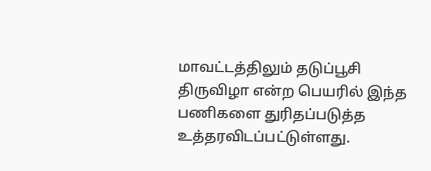மாவட்டத்திலும் தடுப்பூசி திருவிழா என்ற பெயரில் இந்த பணிகளை துரிதப்படுத்த உத்தரவிடப்பட்டுள்ளது.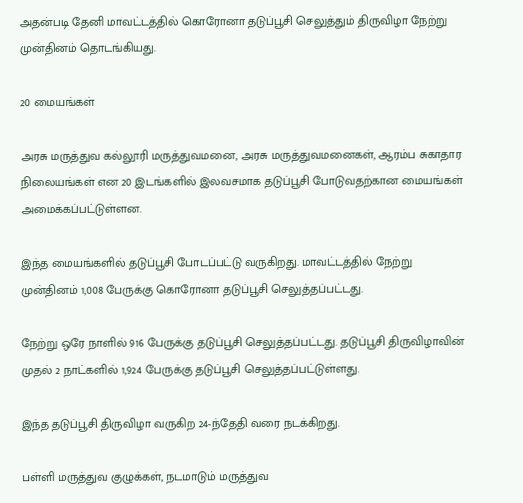அதன்படி தேனி மாவட்டத்தில் கொரோனா தடுப்பூசி செலுத்தும் திருவிழா நேற்று முன்தினம் தொடங்கியது.

20 மையங்கள்

அரசு மருத்துவ கல்லூரி மருத்துவமனை, அரசு மருத்துவமனைகள், ஆரம்ப சுகாதார நிலையங்கள் என 20 இடங்களில் இலவசமாக தடுப்பூசி போடுவதற்கான மையங்கள் அமைக்கப்பட்டுள்ளன.

இந்த மையங்களில் தடுப்பூசி போடப்பட்டு வருகிறது. மாவட்டத்தில் நேற்று முன்தினம் 1,008 பேருக்கு கொரோனா தடுப்பூசி செலுத்தப்பட்டது.

நேற்று ஒரே நாளில் 916 பேருக்கு தடுப்பூசி செலுத்தப்பட்டது. தடுப்பூசி திருவிழாவின் முதல் 2 நாட்களில் 1,924 பேருக்கு தடுப்பூசி செலுத்தப்பட்டுள்ளது.

இந்த தடுப்பூசி திருவிழா வருகிற 24-ந்தேதி வரை நடக்கிறது.

பள்ளி மருத்துவ குழுக்கள், நடமாடும் மருத்துவ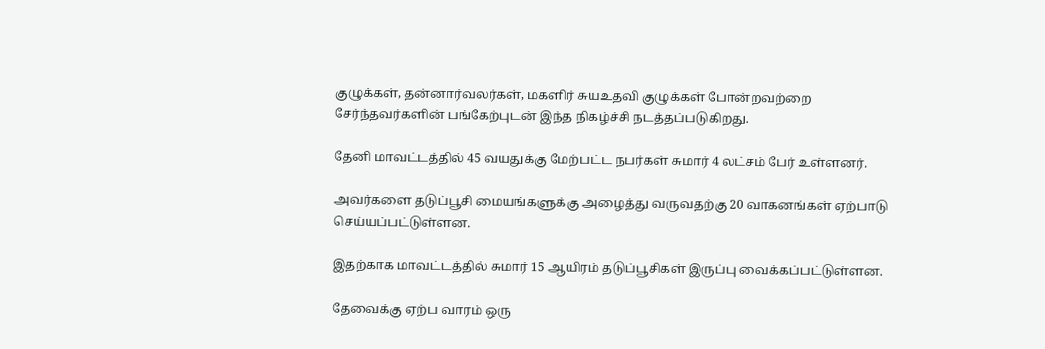குழுக்கள், தன்னார்வலர்கள், மகளிர் சுயஉதவி குழுக்கள் போன்றவற்றை சேர்ந்தவர்களின் பங்கேற்புடன் இந்த நிகழ்ச்சி நடத்தப்படுகிறது.

தேனி மாவட்டத்தில் 45 வயதுக்கு மேற்பட்ட நபர்கள் சுமார் 4 லட்சம் பேர் உள்ளனர்.

அவர்களை தடுப்பூசி மையங்களுக்கு அழைத்து வருவதற்கு 20 வாகனங்கள் ஏற்பாடு செய்யப்பட்டுள்ளன.

இதற்காக மாவட்டத்தில் சுமார் 15 ஆயிரம் தடுப்பூசிகள் இருப்பு வைக்கப்பட்டுள்ளன.

தேவைக்கு ஏற்ப வாரம் ஒரு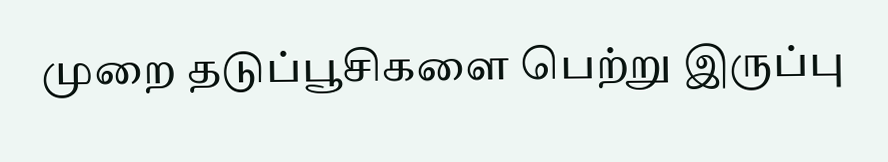முறை தடுப்பூசிகளை பெற்று இருப்பு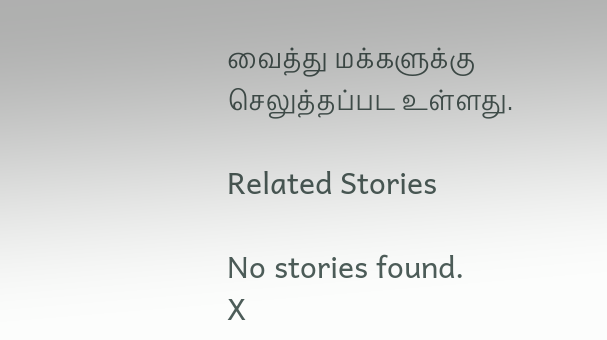வைத்து மக்களுக்கு செலுத்தப்பட உள்ளது.

Related Stories

No stories found.
X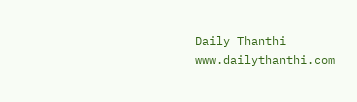Daily Thanthi
www.dailythanthi.com